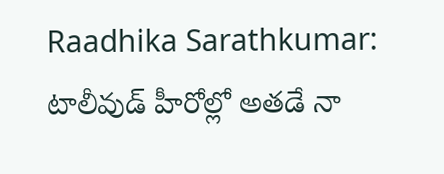Raadhika Sarathkumar: టాలీవుడ్ హీరోల్లో అతడే నా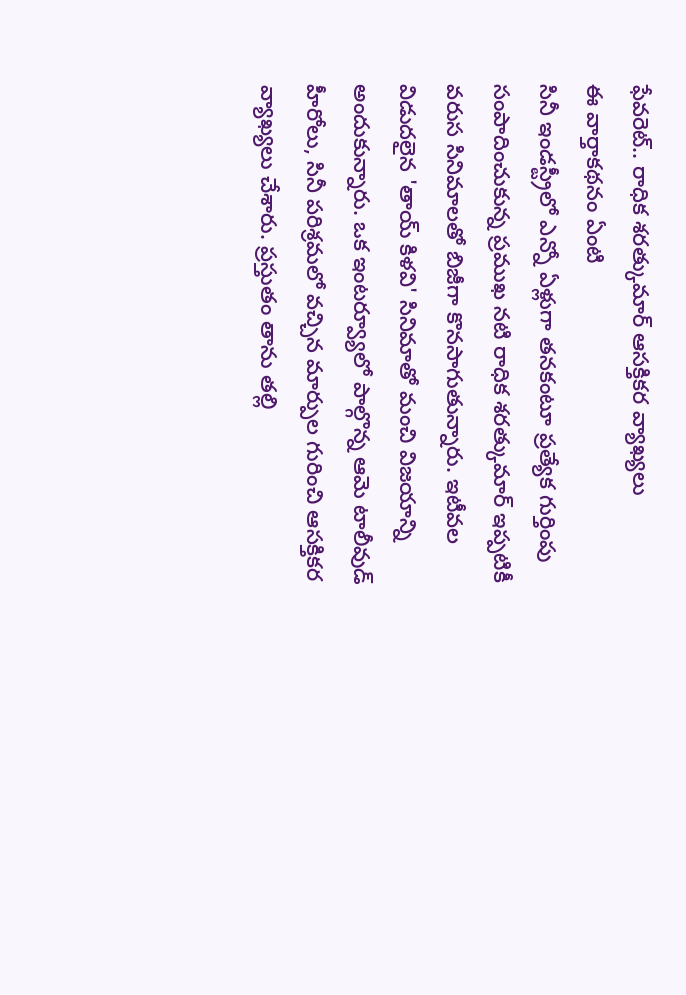ఫేవరెట్.. రాధిక శరత్కుమార్ ఆసక్తికర వ్యాఖ్యలు
ఈ వార్తాకథనం ఏంటి
సినీ ఇండస్ట్రీలో ఎన్నో ఏళ్లుగా తనకంటూ ప్రత్యేక గుర్తింపు సంపాదించుకున్న ప్రముఖ నటి రాధిక శరత్కుమార్ ఇప్పటికీ వరుస సినిమాలతో బిజీగా కొనసాగుతున్నారు. ఇటీవల విడుదలైన 'తాయ్ కిళవి' సినిమాతో మంచి విజయాన్ని అందుకున్నారు. ఒక ఇంటర్వ్యూలో పాల్గొన్న ఆమె టాలీవుడ్ హీరోలు, సినీ పరిశ్రమలో వచ్చిన మార్పుల గురించి ఆసక్తికర వ్యాఖ్యలు చేశారు. ప్రస్తుతం తాను తల్లి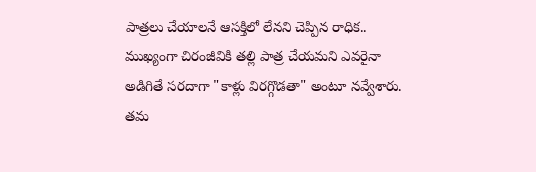పాత్రలు చేయాలనే ఆసక్తిలో లేనని చెప్పిన రాధిక.. ముఖ్యంగా చిరంజీవికి తల్లి పాత్ర చేయమని ఎవరైనా అడిగితే సరదాగా "కాళ్లు విరగ్గొడతా" అంటూ నవ్వేశారు. తమ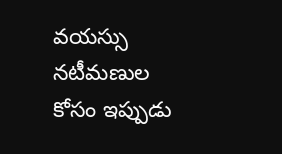వయస్సు నటీమణుల కోసం ఇప్పుడు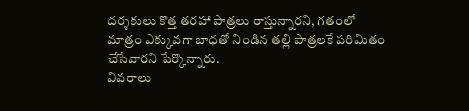దర్శకులు కొత్త తరహా పాత్రలు రాస్తున్నారని, గతంలో మాత్రం ఎక్కువగా బాధతో నిండిన తల్లి పాత్రలకే పరిమితం చేసేవారని పేర్కొన్నారు.
వివరాలు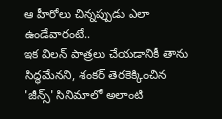ఆ హీరోలు చిన్నప్పుడు ఎలా ఉండేవారంటే..
ఇక విలన్ పాత్రలు చేయడానికీ తాను సిద్ధమేనని, శంకర్ తెరకెక్కించిన 'జీన్స్' సినిమాలో అలాంటి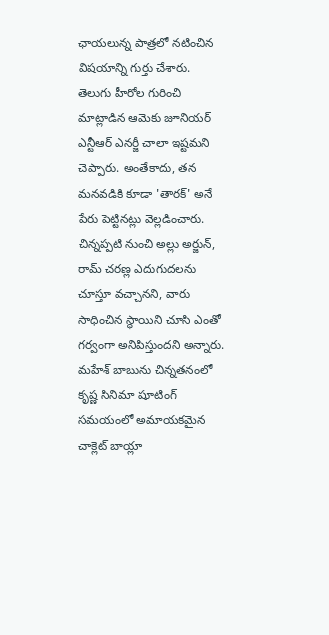ఛాయలున్న పాత్రలో నటించిన విషయాన్ని గుర్తు చేశారు. తెలుగు హీరోల గురించి మాట్లాడిన ఆమెకు జూనియర్ ఎన్టీఆర్ ఎనర్జీ చాలా ఇష్టమని చెప్పారు. అంతేకాదు, తన మనవడికి కూడా 'తారక్' అనే పేరు పెట్టినట్లు వెల్లడించారు. చిన్నప్పటి నుంచి అల్లు అర్జున్, రామ్ చరణ్ల ఎదుగుదలను చూస్తూ వచ్చానని, వారు సాధించిన స్థాయిని చూసి ఎంతో గర్వంగా అనిపిస్తుందని అన్నారు. మహేశ్ బాబును చిన్నతనంలో కృష్ణ సినిమా షూటింగ్ సమయంలో అమాయకమైన చాక్లెట్ బాయ్లా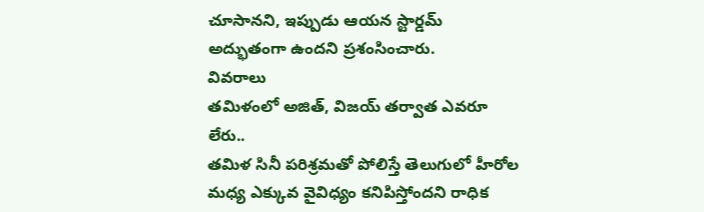చూసానని, ఇప్పుడు ఆయన స్టార్డమ్ అద్భుతంగా ఉందని ప్రశంసించారు.
వివరాలు
తమిళంలో అజిత్, విజయ్ తర్వాత ఎవరూ లేరు..
తమిళ సినీ పరిశ్రమతో పోలిస్తే తెలుగులో హీరోల మధ్య ఎక్కువ వైవిధ్యం కనిపిస్తోందని రాధిక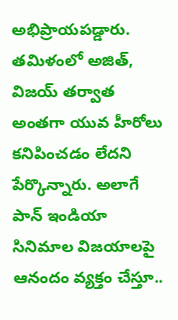అభిప్రాయపడ్డారు. తమిళంలో అజిత్, విజయ్ తర్వాత అంతగా యువ హీరోలు కనిపించడం లేదని పేర్కొన్నారు. అలాగే పాన్ ఇండియా సినిమాల విజయాలపై ఆనందం వ్యక్తం చేస్తూ..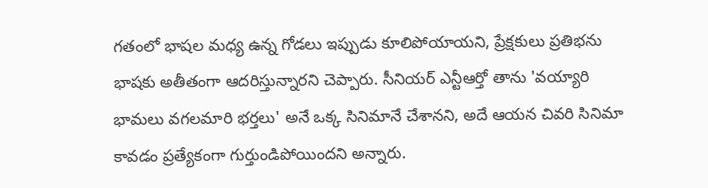గతంలో భాషల మధ్య ఉన్న గోడలు ఇప్పుడు కూలిపోయాయని, ప్రేక్షకులు ప్రతిభను భాషకు అతీతంగా ఆదరిస్తున్నారని చెప్పారు. సీనియర్ ఎన్టీఆర్తో తాను 'వయ్యారి భామలు వగలమారి భర్తలు' అనే ఒక్క సినిమానే చేశానని, అదే ఆయన చివరి సినిమా కావడం ప్రత్యేకంగా గుర్తుండిపోయిందని అన్నారు.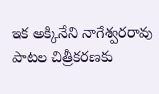ఇక అక్కినేని నాగేశ్వరరావు పాటల చిత్రీకరణకు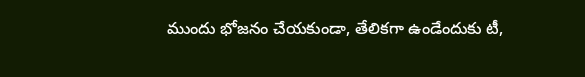ముందు భోజనం చేయకుండా, తేలికగా ఉండేందుకు టీ,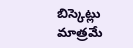బిస్కెట్లు మాత్రమే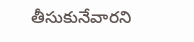తీసుకునేవారని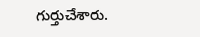గుర్తుచేశారు.